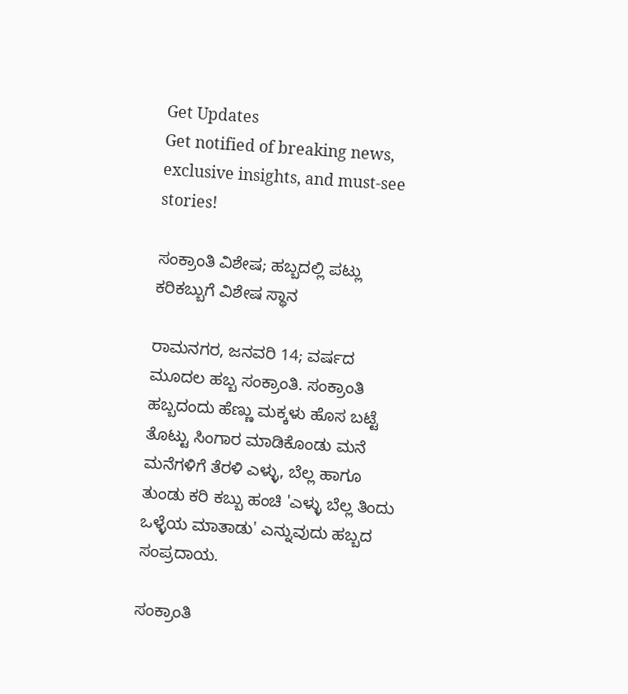Get Updates
Get notified of breaking news, exclusive insights, and must-see stories!

ಸಂಕ್ರಾಂತಿ ವಿಶೇಷ; ಹಬ್ಬದಲ್ಲಿ ಪಟ್ಲು ಕರಿಕಬ್ಬುಗೆ ವಿಶೇಷ ಸ್ಥಾನ

ರಾಮನಗರ, ಜನವರಿ 14; ವರ್ಷದ ಮೂದಲ ಹಬ್ಬ ಸಂಕ್ರಾಂತಿ. ಸಂಕ್ರಾಂತಿ ಹಬ್ಬದಂದು ಹೆಣ್ಣು ಮಕ್ಕಳು ಹೊಸ ಬಟ್ಟೆ ತೊಟ್ಟು ಸಿಂಗಾರ ಮಾಡಿಕೊಂಡು ಮನೆ ಮನೆಗಳಿಗೆ ತೆರಳಿ ಎಳ್ಳು, ಬೆಲ್ಲ ಹಾಗೂ ತುಂಡು ಕರಿ ಕಬ್ಬು ಹಂಚಿ 'ಎಳ್ಳು ಬೆಲ್ಲ ತಿಂದು ಒಳ್ಳೆಯ ಮಾತಾಡು' ಎನ್ನುವುದು ಹಬ್ಬದ ಸಂಪ್ರದಾಯ.

ಸಂಕ್ರಾಂತಿ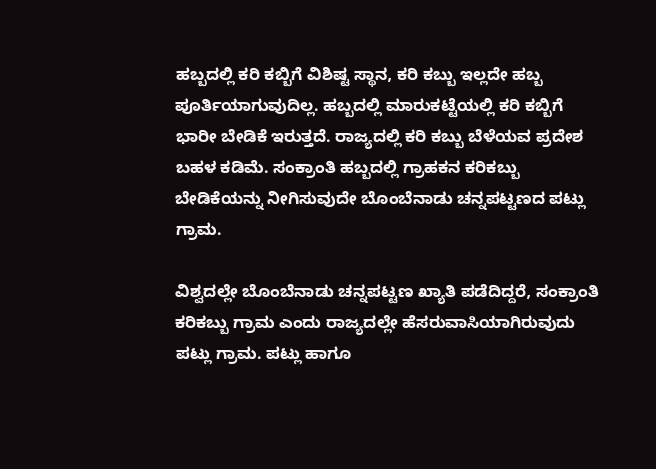ಹಬ್ಬದಲ್ಲಿ ಕರಿ ಕಬ್ಬಿಗೆ ವಿಶಿಷ್ಟ ಸ್ಥಾನ, ಕರಿ ಕಬ್ಬು ಇಲ್ಲದೇ ಹಬ್ಬ ಪೂರ್ತಿಯಾಗುವುದಿಲ್ಲ. ಹಬ್ಬದಲ್ಲಿ ಮಾರುಕಟ್ಟೆಯಲ್ಲಿ ಕರಿ ಕಬ್ಬಿಗೆ ಭಾರೀ ಬೇಡಿಕೆ ಇರುತ್ತದೆ. ರಾಜ್ಯದಲ್ಲಿ ಕರಿ ಕಬ್ಬು ಬೆಳೆಯವ ಪ್ರದೇಶ ಬಹಳ ಕಡಿಮೆ. ಸಂಕ್ರಾಂತಿ ಹಬ್ಬದಲ್ಲಿ ಗ್ರಾಹಕನ ಕರಿಕಬ್ಬು ಬೇಡಿಕೆಯನ್ನು ನೀಗಿಸುವುದೇ ಬೊಂಬೆನಾಡು ಚನ್ನಪಟ್ಟಣದ ಪಟ್ಲು ಗ್ರಾಮ.

ವಿಶ್ವದಲ್ಲೇ ಬೊಂಬೆನಾಡು ಚನ್ನಪಟ್ಟಣ ಖ್ಯಾತಿ ಪಡೆದಿದ್ದರೆ, ಸಂಕ್ರಾಂತಿ ಕರಿಕಬ್ಬು ಗ್ರಾಮ ಎಂದು ರಾಜ್ಯದಲ್ಲೇ ಹೆಸರುವಾಸಿಯಾಗಿರುವುದು ಪಟ್ಲು ಗ್ರಾಮ. ಪಟ್ಲು ಹಾಗೂ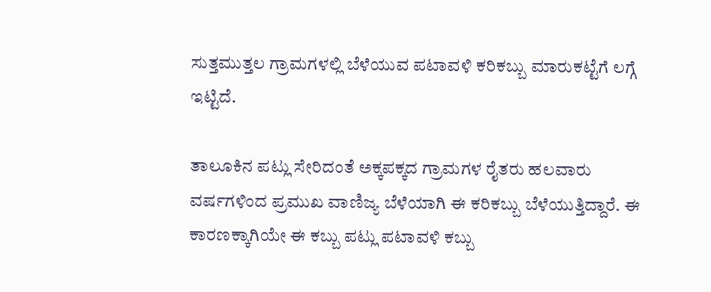ಸುತ್ತಮುತ್ತಲ ಗ್ರಾಮಗಳಲ್ಲಿ ಬೆಳೆಯುವ ಪಟಾವಳಿ ಕರಿಕಬ್ಬು ಮಾರುಕಟ್ಟೆಗೆ ಲಗ್ಗೆ ಇಟ್ಟಿದೆ.

ತಾಲೂಕಿನ ಪಟ್ಲು ಸೇರಿದಂತೆ ಅಕ್ಕಪಕ್ಕದ ಗ್ರಾಮಗಳ ರೈತರು ಹಲವಾರು ವರ್ಷಗಳಿಂದ ಪ್ರಮುಖ ವಾಣಿಜ್ಯ ಬೆಳೆಯಾಗಿ ಈ ಕರಿಕಬ್ಬು ಬೆಳೆಯುತ್ತಿದ್ದಾರೆ. ಈ ಕಾರಣಕ್ಕಾಗಿಯೇ ಈ ಕಬ್ಬು ಪಟ್ಲು ಪಟಾವಳಿ ಕಬ್ಬು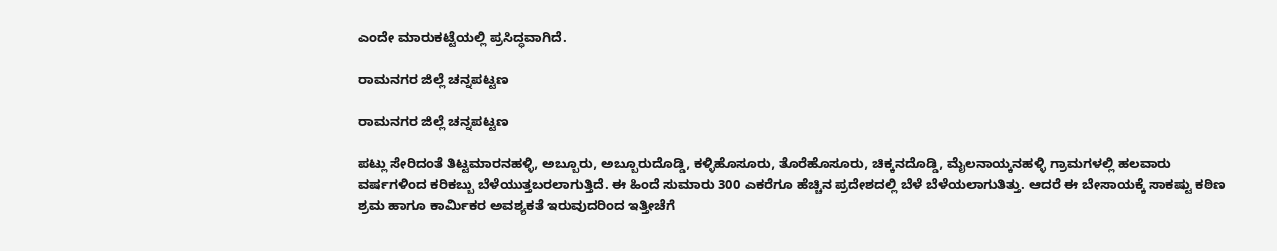ಎಂದೇ ಮಾರುಕಟ್ಟೆಯಲ್ಲಿ ಪ್ರಸಿದ್ಧವಾಗಿದೆ.

ರಾಮನಗರ ಜಿಲ್ಲೆ ಚನ್ನಪಟ್ಟಣ

ರಾಮನಗರ ಜಿಲ್ಲೆ ಚನ್ನಪಟ್ಟಣ

ಪಟ್ಲು ಸೇರಿದಂತೆ ತಿಟ್ಟಮಾರನಹಳ್ಳಿ, ಅಬ್ಬೂರು, ಅಬ್ಬೂರುದೊಡ್ಡಿ, ಕಳ್ಳಿಹೊಸೂರು, ತೊರೆಹೊಸೂರು, ಚಿಕ್ಕನದೊಡ್ಡಿ, ಮೈಲನಾಯ್ಕನಹಳ್ಳಿ ಗ್ರಾಮಗಳಲ್ಲಿ ಹಲವಾರು ವರ್ಷಗಳಿಂದ ಕರಿಕಬ್ಬು ಬೆಳೆಯುತ್ತಬರಲಾಗುತ್ತಿದೆ. ಈ ಹಿಂದೆ ಸುಮಾರು 300 ಎಕರೆಗೂ ಹೆಚ್ಚಿನ ಪ್ರದೇಶದಲ್ಲಿ ಬೆಳೆ ಬೆಳೆಯಲಾಗುತಿತ್ತು. ಆದರೆ ಈ ಬೇಸಾಯಕ್ಕೆ ಸಾಕಷ್ಟು ಕಠಿಣ ಶ್ರಮ ಹಾಗೂ ಕಾರ್ಮಿಕರ ಅವಶ್ಯಕತೆ ಇರುವುದರಿಂದ ಇತ್ತೀಚೆಗೆ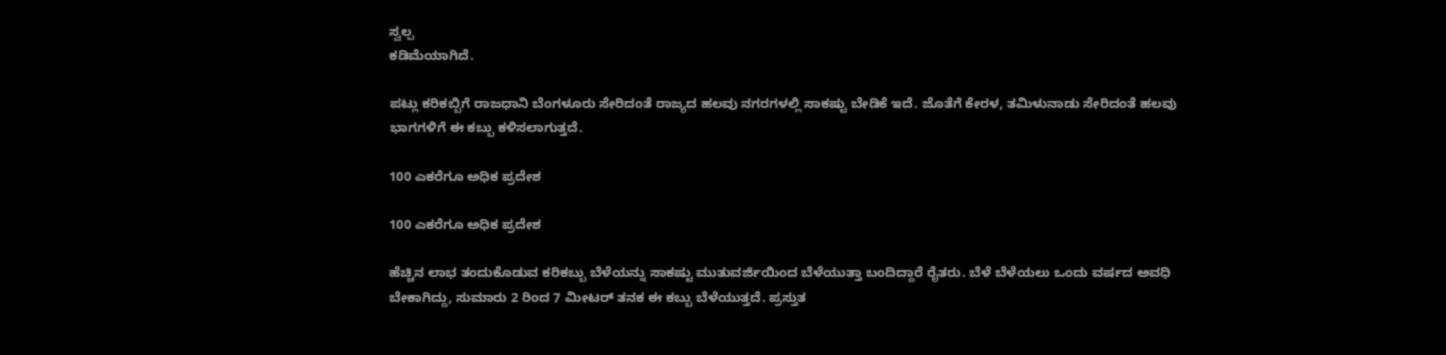ಸ್ವಲ್ಪ
ಕಡಿಮೆಯಾಗಿದೆ.

ಪಟ್ಲು ಕರಿಕಬ್ಬಿಗೆ ರಾಜಧಾನಿ ಬೆಂಗಳೂರು ಸೇರಿದಂತೆ ರಾಜ್ಯದ ಹಲವು ನಗರಗಳಲ್ಲಿ ಸಾಕಷ್ಟು ಬೇಡಿಕೆ ಇದೆ. ಜೊತೆಗೆ ಕೇರಳ, ತಮಿಳುನಾಡು ಸೇರಿದಂತೆ ಹಲವು ಭಾಗಗಳಿಗೆ ಈ ಕಬ್ಬು ಕಳಿಸಲಾಗುತ್ತದೆ.

100 ಎಕರೆಗೂ ಅಧಿಕ ಪ್ರದೇಶ

100 ಎಕರೆಗೂ ಅಧಿಕ ಪ್ರದೇಶ

ಹೆಚ್ಚಿನ ಲಾಭ ತಂದುಕೊಡುವ ಕರಿಕಬ್ಬು ಬೆಳೆಯನ್ನು ಸಾಕಷ್ಟು ಮುತುವರ್ಜಿಯಿಂದ ಬೆಳೆಯುತ್ತಾ ಬಂದಿದ್ದಾರೆ ರೈತರು. ಬೆಳೆ ಬೆಳೆಯಲು ಒಂದು ವರ್ಷದ ಅವಧಿ ಬೇಕಾಗಿದ್ದು, ಸುಮಾರು 2 ರಿಂದ 7 ಮೀಟರ್‌ ತನಕ ಈ ಕಬ್ಬು ಬೆಳೆಯುತ್ತದೆ. ಪ್ರಸ್ತುತ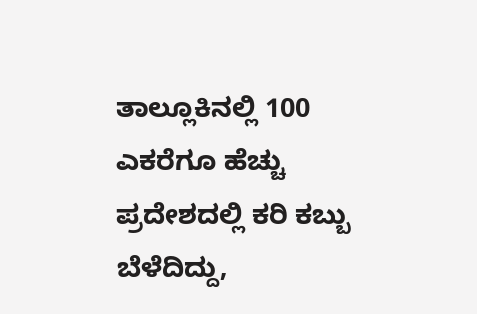ತಾಲ್ಲೂಕಿನಲ್ಲಿ 100 ಎಕರೆಗೂ ಹೆಚ್ಚು ಪ್ರದೇಶದಲ್ಲಿ ಕರಿ ಕಬ್ಬು ಬೆಳೆದಿದ್ದು,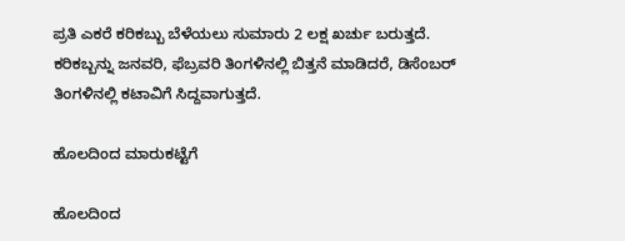ಪ್ರತಿ ಎಕರೆ ಕರಿಕಬ್ಬು ಬೆಳೆಯಲು ಸುಮಾರು 2 ಲಕ್ಷ ಖರ್ಚು ಬರುತ್ತದೆ. ಕರಿಕಬ್ಬನ್ನು ಜನವರಿ, ಫೆಬ್ರವರಿ ತಿಂಗಳಿನಲ್ಲಿ ಬಿತ್ತನೆ ಮಾಡಿದರೆ, ಡಿಸೆಂಬರ್ ತಿಂಗಳಿನಲ್ಲಿ ಕಟಾವಿಗೆ ಸಿದ್ದವಾಗುತ್ತದೆ.

ಹೊಲದಿಂದ ಮಾರುಕಟ್ಟೆಗೆ

ಹೊಲದಿಂದ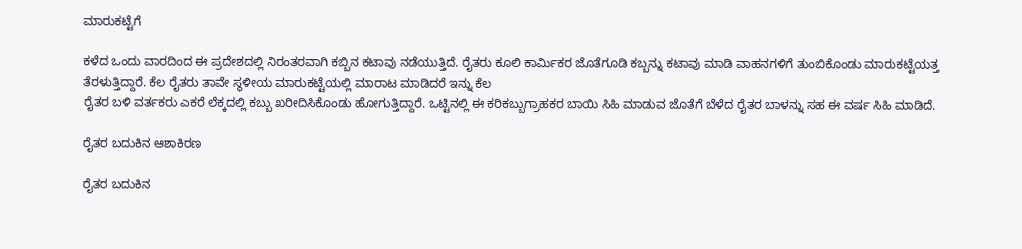ಮಾರುಕಟ್ಟೆಗೆ

ಕಳೆದ ಒಂದು ವಾರದಿಂದ ಈ ಪ್ರದೇಶದಲ್ಲಿ ನಿರಂತರವಾಗಿ ಕಬ್ಬಿನ ಕಟಾವು ನಡೆಯುತ್ತಿದೆ. ರೈತರು ಕೂಲಿ ಕಾರ್ಮಿಕರ ಜೊತೆಗೂಡಿ ಕಬ್ಬನ್ನು ಕಟಾವು ಮಾಡಿ ವಾಹನಗಳಿಗೆ ತುಂಬಿಕೊಂಡು ಮಾರುಕಟ್ಟೆಯತ್ತ ತೆರಳುತ್ತಿದ್ದಾರೆ. ಕೆಲ ರೈತರು ತಾವೇ ಸ್ಥಳೀಯ ಮಾರುಕಟ್ಟೆಯಲ್ಲಿ ಮಾರಾಟ ಮಾಡಿದರೆ ಇನ್ನು ಕೆಲ
ರೈತರ ಬಳಿ ವರ್ತಕರು ಎಕರೆ ಲೆಕ್ಕದಲ್ಲಿ ಕಬ್ಬು ಖರೀದಿಸಿಕೊಂಡು ಹೋಗುತ್ತಿದ್ದಾರೆ. ಒಟ್ಟಿನಲ್ಲಿ ಈ ಕರಿಕಬ್ಬುಗ್ರಾಹಕರ ಬಾಯಿ ಸಿಹಿ ಮಾಡುವ ಜೊತೆಗೆ ಬೆಳೆದ ರೈತರ ಬಾಳನ್ನು ಸಹ ಈ ವರ್ಷ ಸಿಹಿ ಮಾಡಿದೆ.

ರೈತರ ಬದುಕಿನ ಆಶಾಕಿರಣ

ರೈತರ ಬದುಕಿನ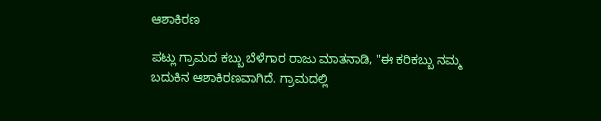ಆಶಾಕಿರಣ

ಪಟ್ಲು ಗ್ರಾಮದ ಕಬ್ಬು ಬೆಳೆಗಾರ ರಾಜು ಮಾತನಾಡಿ, "ಈ ಕರಿಕಬ್ಬು ನಮ್ಮ ಬದುಕಿನ ಆಶಾಕಿರಣವಾಗಿದೆ. ಗ್ರಾಮದಲ್ಲಿ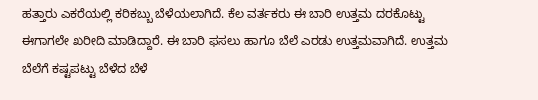ಹತ್ತಾರು ಎಕರೆಯಲ್ಲಿ ಕರಿಕಬ್ಬು ಬೆಳೆಯಲಾಗಿದೆ. ಕೆಲ ವರ್ತಕರು ಈ ಬಾರಿ ಉತ್ತಮ ದರಕೊಟ್ಟು ಈಗಾಗಲೇ ಖರೀದಿ ಮಾಡಿದ್ದಾರೆ. ಈ ಬಾರಿ ಫಸಲು ಹಾಗೂ ಬೆಲೆ ಎರಡು ಉತ್ತಮವಾಗಿದೆ. ಉತ್ತಮ ಬೆಲೆಗೆ ಕಷ್ಟಪಟ್ಟು ಬೆಳೆದ ಬೆಳೆ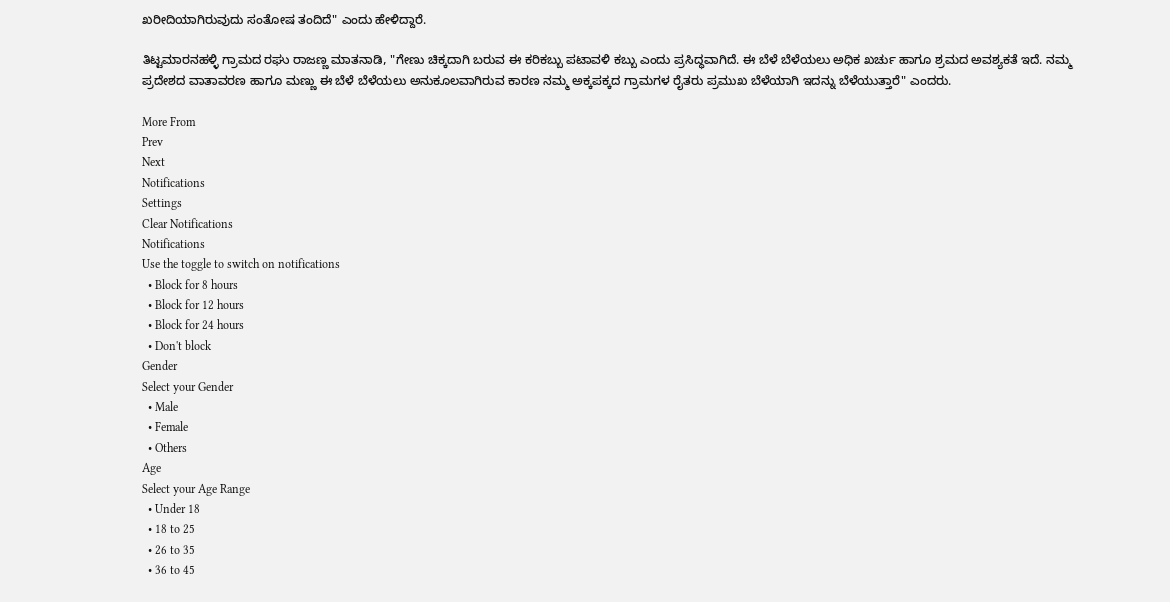ಖರೀದಿಯಾಗಿರುವುದು ಸಂತೋಷ ತಂದಿದೆ" ಎಂದು ಹೇಳಿದ್ದಾರೆ.

ತಿಟ್ಟಮಾರನಹಳ್ಳಿ ಗ್ರಾಮದ ರಘು ರಾಜಣ್ಣ ಮಾತನಾಡಿ, "ಗೇಣು ಚಿಕ್ಕದಾಗಿ ಬರುವ ಈ ಕರಿಕಬ್ಬು ಪಟಾವಳಿ ಕಬ್ಬು ಎಂದು ಪ್ರಸಿದ್ಧವಾಗಿದೆ. ಈ ಬೆಳೆ ಬೆಳೆಯಲು ಅಧಿಕ ಖರ್ಚು ಹಾಗೂ ಶ್ರಮದ ಅವಶ್ಯಕತೆ ಇದೆ. ನಮ್ಮ ಪ್ರದೇಶದ ವಾತಾವರಣ ಹಾಗೂ ಮಣ್ಣು ಈ ಬೆಳೆ ಬೆಳೆಯಲು ಅನುಕೂಲವಾಗಿರುವ ಕಾರಣ ನಮ್ಮ ಅಕ್ಕಪಕ್ಕದ ಗ್ರಾಮಗಳ ರೈತರು ಪ್ರಮುಖ ಬೆಳೆಯಾಗಿ ಇದನ್ನು ಬೆಳೆಯುತ್ತಾರೆ" ಎಂದರು.

More From
Prev
Next
Notifications
Settings
Clear Notifications
Notifications
Use the toggle to switch on notifications
  • Block for 8 hours
  • Block for 12 hours
  • Block for 24 hours
  • Don't block
Gender
Select your Gender
  • Male
  • Female
  • Others
Age
Select your Age Range
  • Under 18
  • 18 to 25
  • 26 to 35
  • 36 to 45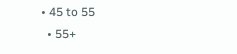• 45 to 55
  • 55+